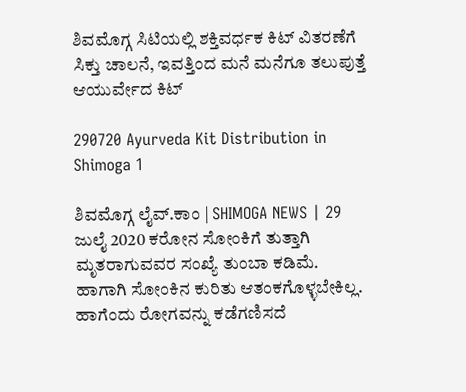ಶಿವಮೊಗ್ಗ ಸಿಟಿಯಲ್ಲಿ ಶಕ್ತಿವರ್ಧಕ ಕಿಟ್ ವಿತರಣೆಗೆ ಸಿಕ್ತು ಚಾಲನೆ, ಇವತ್ತಿಂದ ಮನೆ ಮನೆಗೂ ತಲುಪುತ್ತೆ ಆಯುರ್ವೇದ ಕಿಟ್

290720 Ayurveda Kit Distribution in Shimoga 1

ಶಿವಮೊಗ್ಗ ಲೈವ್.ಕಾಂ | SHIMOGA NEWS | 29 ಜುಲೈ 2020 ಕರೋನ ಸೋಂಕಿಗೆ ತುತ್ತಾಗಿ ಮೃತರಾಗುವವರ ಸಂಖ್ಯೆ ತುಂಬಾ ಕಡಿಮೆ. ಹಾಗಾಗಿ ಸೋಂಕಿನ ಕುರಿತು ಆತಂಕಗೊಳ್ಳಬೇಕಿಲ್ಲ. ಹಾಗೆಂದು ರೋಗವನ್ನು ಕಡೆಗಣಿಸದೆ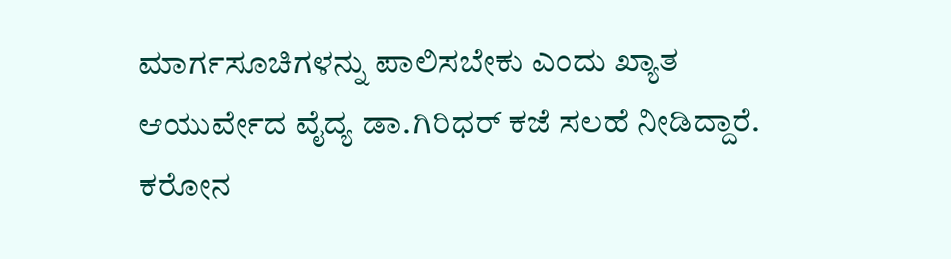ಮಾರ್ಗಸೂಚಿಗಳನ್ನು ಪಾಲಿಸಬೇಕು ಎಂದು ಖ್ಯಾತ ಆಯುರ್ವೇದ ವೈದ್ಯ ಡಾ.ಗಿರಿಧರ್ ಕಜೆ ಸಲಹೆ ನೀಡಿದ್ದಾರೆ. ಕರೋನ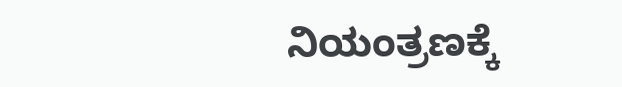ನಿಯಂತ್ರಣಕ್ಕೆ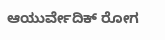ಆಯುರ್ವೇದಿಕ್ ರೋಗ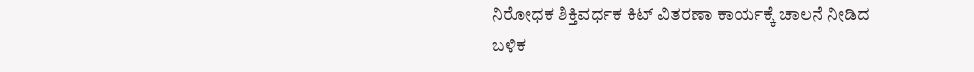ನಿರೋಧಕ ಶಿಕ್ತಿವರ್ಧಕ ಕಿಟ್ ವಿತರಣಾ ಕಾರ್ಯಕ್ಕೆ ಚಾಲನೆ ನೀಡಿದ ಬಳಿಕ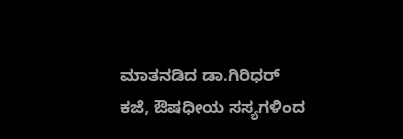ಮಾತನಡಿದ ಡಾ.ಗಿರಿಧರ್ ಕಜೆ, ಔಷಧೀಯ ಸಸ್ಯಗಳಿಂದ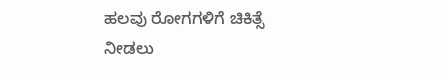ಹಲವು ರೋಗಗಳಿಗೆ ಚಿಕಿತ್ಸೆ ನೀಡಲು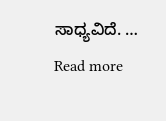ಸಾಧ್ಯವಿದೆ. … Read more